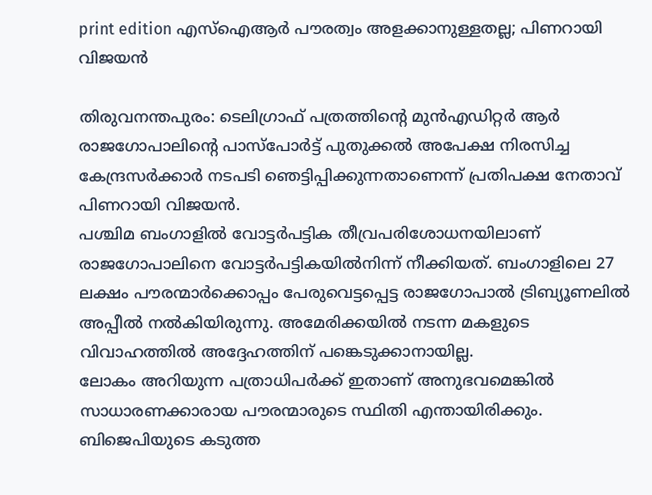print edition എസ്ഐആർ പൗരത്വം അളക്കാനുള്ളതല്ല; പിണറായി വിജയൻ

തിരുവനന്തപുരം: ടെലിഗ്രാഫ് പത്രത്തിന്റെ മുൻഎഡിറ്റർ ആർ രാജഗോപാലിന്റെ പാസ്പോർട്ട് പുതുക്കൽ അപേക്ഷ നിരസിച്ച കേന്ദ്രസർക്കാർ നടപടി ഞെട്ടിപ്പിക്കുന്നതാണെന്ന് പ്രതിപക്ഷ നേതാവ് പിണറായി വിജയൻ.
പശ്ചിമ ബംഗാളിൽ വോട്ടർപട്ടിക തീവ്രപരിശോധനയിലാണ് രാജഗോപാലിനെ വോട്ടർപട്ടികയിൽനിന്ന് നീക്കിയത്. ബംഗാളിലെ 27 ലക്ഷം പൗരന്മാർക്കൊപ്പം പേരുവെട്ടപ്പെട്ട രാജഗോപാൽ ട്രിബ്യൂണലിൽ അപ്പീൽ നൽകിയിരുന്നു. അമേരിക്കയിൽ നടന്ന മകളുടെ വിവാഹത്തിൽ അദ്ദേഹത്തിന് പങ്കെടുക്കാനായില്ല.
ലോകം അറിയുന്ന പത്രാധിപർക്ക് ഇതാണ് അനുഭവമെങ്കിൽ സാധാരണക്കാരായ പൗരന്മാരുടെ സ്ഥിതി എന്തായിരിക്കും. ബിജെപിയുടെ കടുത്ത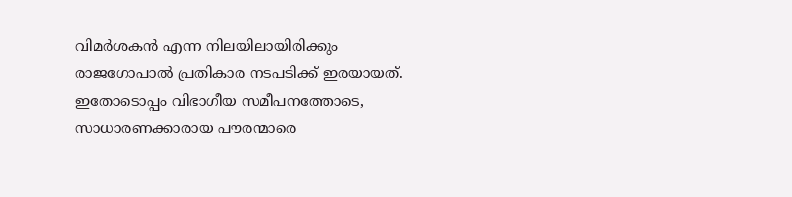വിമർശകൻ എന്ന നിലയിലായിരിക്കും രാജഗോപാൽ പ്രതികാര നടപടിക്ക് ഇരയായത്. ഇതോടൊപ്പം വിഭാഗീയ സമീപനത്തോടെ, സാധാരണക്കാരായ പൗരന്മാരെ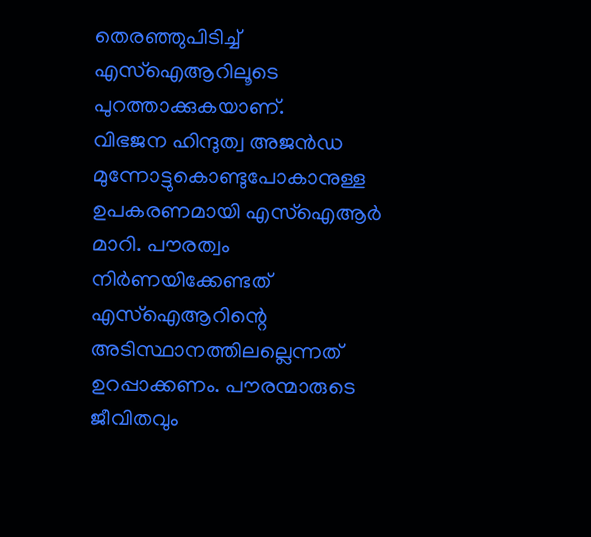തെരഞ്ഞുപിടിച്ച് എസ്ഐആറിലൂടെ പുറത്താക്കുകയാണ്.
വിഭജന ഹിന്ദുത്വ അജൻഡ മുന്നോട്ടുകൊണ്ടുപോകാനുള്ള ഉപകരണമായി എസ്ഐആർ മാറി. പൗരത്വം നിർണയിക്കേണ്ടത് എസ്ഐആറിന്റെ അടിസ്ഥാനത്തിലല്ലെന്നത് ഉറപ്പാക്കണം. പൗരന്മാരുടെ ജീവിതവും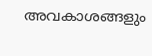അവകാശങ്ങളും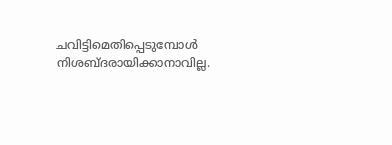ചവിട്ടിമെതിപ്പെടുമ്പോൾ നിശബ്ദരായിക്കാനാവില്ല.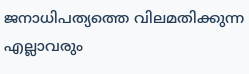ജനാധിപത്യത്തെ വിലമതിക്കുന്ന എല്ലാവരും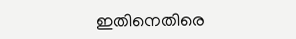ഇതിനെതിരെ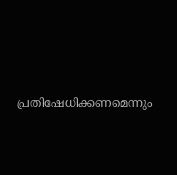പ്രതിഷേധിക്കണമെന്നും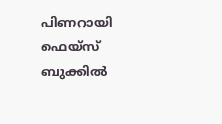പിണറായി ഫെയ്സ് ബുക്കിൽ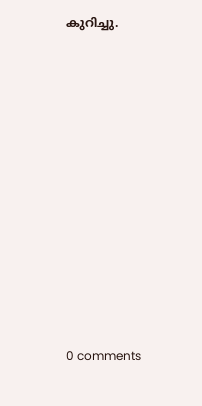കുറിച്ചു.











0 comments